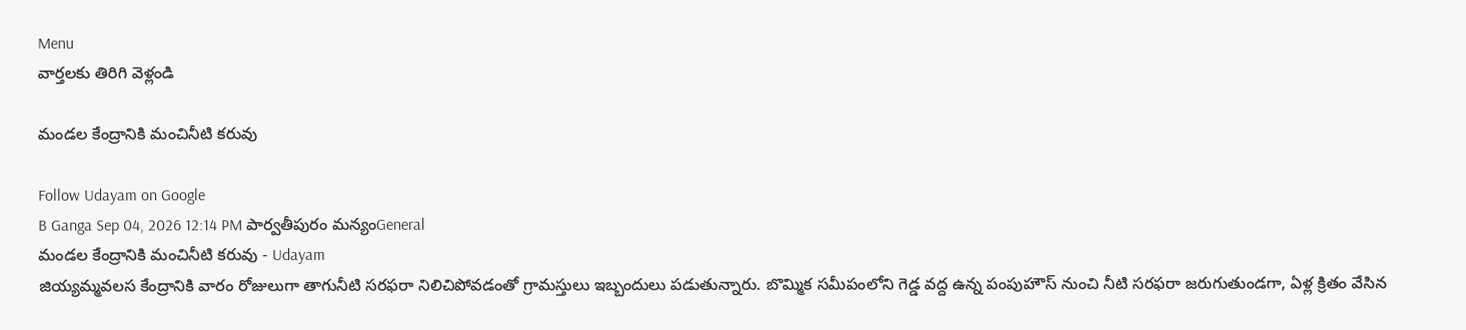Menu
వార్తలకు తిరిగి వెళ్లండి

మండల కేంద్రానికి మంచినీటి కరువు

Follow Udayam on Google
B Ganga Sep 04, 2026 12:14 PM పార్వతీపురం మన్యంGeneral
మండల కేంద్రానికి మంచినీటి కరువు - Udayam
జియ్యమ్మవలస కేంద్రానికి వారం రోజులుగా తాగునీటి సరఫరా నిలిచిపోవడంతో గ్రామస్తులు ఇబ్బందులు పడుతున్నారు. బొమ్మిక సమీపంలోని గెడ్డ వద్ద ఉన్న పంపుహౌస్ నుంచి నీటి సరఫరా జరుగుతుండగా, ఏళ్ల క్రితం వేసిన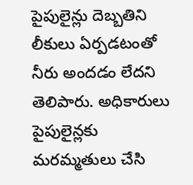పైపులైన్లు దెబ్బతిని లీకులు ఏర్పడటంతో నీరు అందడం లేదని తెలిపారు. అధికారులు పైపులైన్లకు మరమ్మతులు చేసి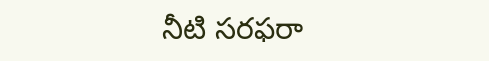నీటి సరఫరా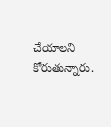చేయాలని కోరుతున్నారు.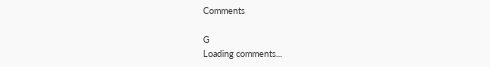Comments

G
Loading comments...